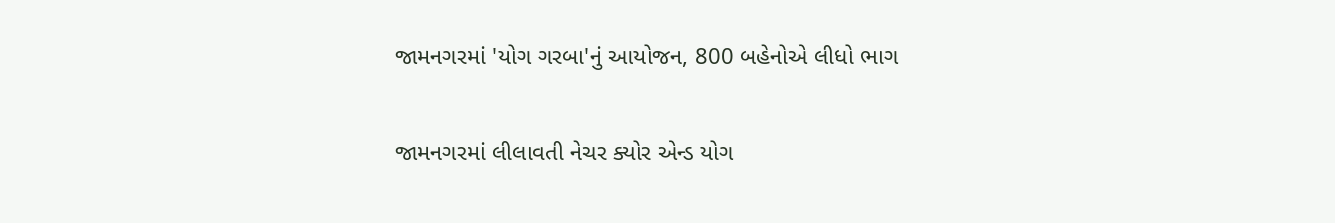જામનગરમાં 'યોગ ગરબા'નું આયોજન, 800 બહેનોએ લીધો ભાગ

જામનગરમાં લીલાવતી નેચર ક્યોર એન્ડ યોગ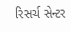રિસર્ચ સેન્ટર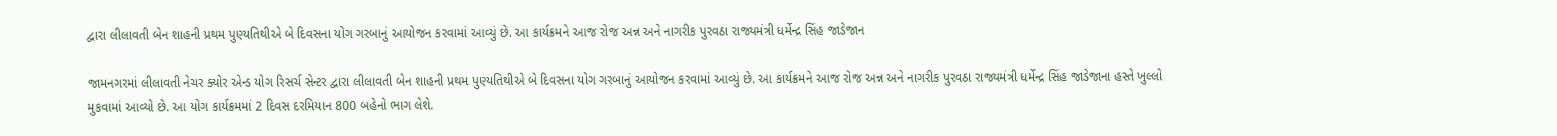દ્વારા લીલાવતી બેન શાહની પ્રથમ પુણ્યતિથીએ બે દિવસના યોગ ગરબાનું આયોજન કરવામાં આવ્યું છે. આ કાર્યક્રમને આજ રોજ અન્ન અને નાગરીક પુરવઠા રાજ્યમંત્રી ધર્મેન્દ્ર સિંહ જાડેજાન

જામનગરમાં લીલાવતી નેચર ક્યોર એન્ડ યોગ રિસર્ચ સેન્ટર દ્વારા લીલાવતી બેન શાહની પ્રથમ પુણ્યતિથીએ બે દિવસના યોગ ગરબાનું આયોજન કરવામાં આવ્યું છે. આ કાર્યક્રમને આજ રોજ અન્ન અને નાગરીક પુરવઠા રાજ્યમંત્રી ધર્મેન્દ્ર સિંહ જાડેજાના હસ્તે ખુલ્લો મુકવામાં આવ્યો છે. આ યોગ કાર્યક્રમમાં 2 દિવસ દરમિયાન 800 બહેનો ભાગ લેશે.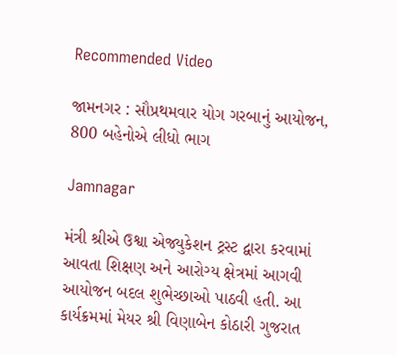Recommended Video

જામનગર : સૌપ્રથમવાર યોગ ગરબાનું આયોજન, 800 બહેનોએ લીધો ભાગ

Jamnagar

મંત્રી શ્રીએ ઉશ્વા એજ્યુકેશન ટ્રસ્ટ દ્વારા કરવામાં આવતા શિક્ષણ અને આરોગ્ય ક્ષેત્રમાં આગવી આયોજન બદલ શુભેચ્છાઓ પાઠવી હતી. આ કાર્યક્રમમાં મેયર શ્રી વિણાબેન કોઠારી ગુજરાત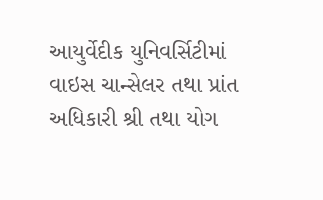આયુર્વેદીક યુનિવર્સિટીમાં વાઇસ ચાન્સેલર તથા પ્રાંત અધિકારી શ્રી તથા યોગ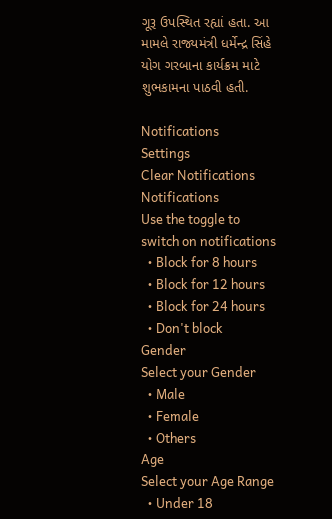ગૂરૂ ઉપસ્થિત રહ્યાં હતા. આ મામલે રાજ્યમંત્રી ધર્મેન્દ્ર સિંહે યોગ ગરબાના કાર્યક્રમ માટે શુભકામના પાઠવી હતી.

Notifications
Settings
Clear Notifications
Notifications
Use the toggle to switch on notifications
  • Block for 8 hours
  • Block for 12 hours
  • Block for 24 hours
  • Don't block
Gender
Select your Gender
  • Male
  • Female
  • Others
Age
Select your Age Range
  • Under 18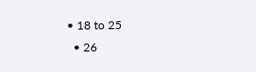• 18 to 25
  • 26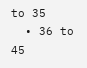to 35
  • 36 to 45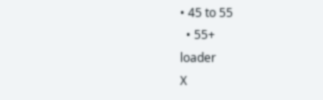• 45 to 55
  • 55+
loader
X